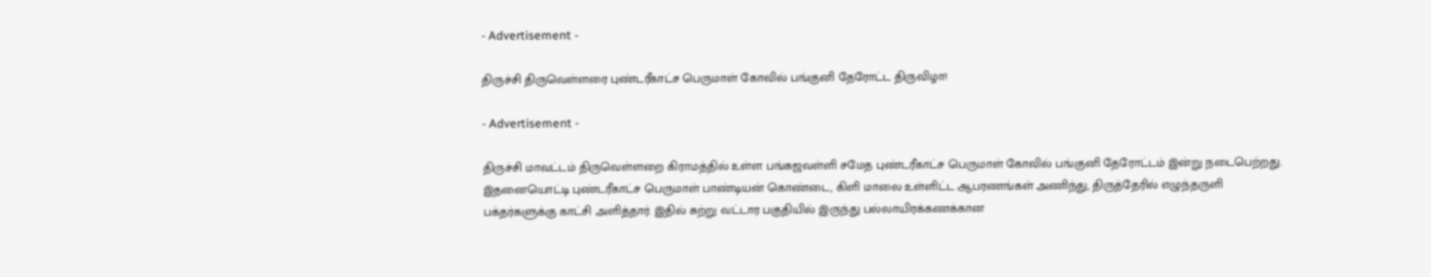- Advertisement -

திருச்சி திருவெள்ளரை புண்டரீகாட்ச பெருமாள் கோவில் பங்குனி தேரோட்ட திருவிழா!

- Advertisement -

திருச்சி மாவட்டம் திருவெள்ளறை கிராமத்தில் உள்ள பங்கஜவள்ளி சமேத புண்டரீகாட்ச பெருமாள் கோவில் பங்குனி தேரோட்டம் இன்று நடைபெற்றது. இதனையொட்டி புண்டரீகாட்ச பெருமாள் பாண்டியன் கொண்டை, கிளி மாலை உள்ளிட்ட ஆபரணங்கள் அணிந்து, திருத்தேரில் எழுந்தருளி பக்தர்களுக்கு காட்சி அளித்தார். இதில் சுற்று வட்டார பகுதியில் இருந்து பல்லாயிரக்கணக்கான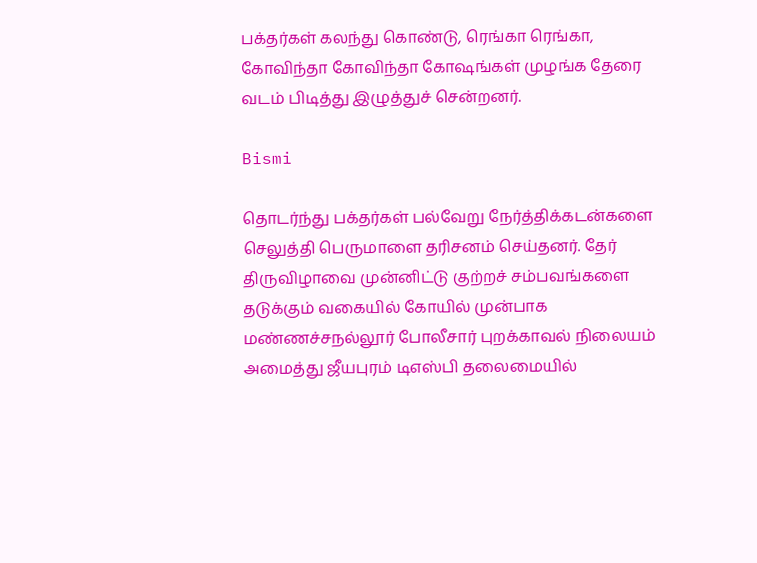பக்தர்கள் கலந்து கொண்டு, ரெங்கா ரெங்கா, கோவிந்தா கோவிந்தா கோஷங்கள் முழங்க தேரை வடம் பிடித்து இழுத்துச் சென்றனர்.

Bismi

தொடர்ந்து பக்தர்கள் பல்வேறு நேர்த்திக்கடன்களை செலுத்தி பெருமாளை தரிசனம் செய்தனர். தேர் திருவிழாவை முன்னிட்டு குற்றச் சம்பவங்களை தடுக்கும் வகையில் கோயில் முன்பாக மண்ணச்சநல்லூர் போலீசார் புறக்காவல் நிலையம் அமைத்து ஜீயபுரம் டிஎஸ்பி தலைமையில்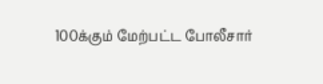100க்கும் மேற்பட்ட போலீசார்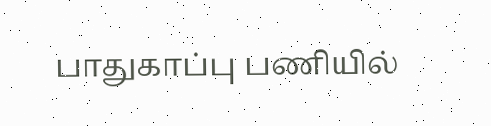பாதுகாப்பு பணியில்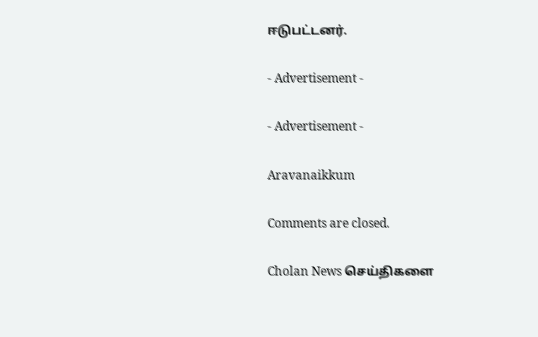ஈடுபட்டனர்.

- Advertisement -

- Advertisement -

Aravanaikkum

Comments are closed.

Cholan News செய்திகளை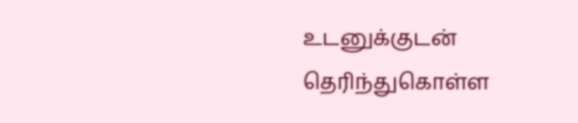உடனுக்குடன் தெரிந்துகொள்ள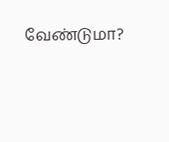வேண்டுமா?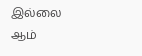இல்லை ஆம்